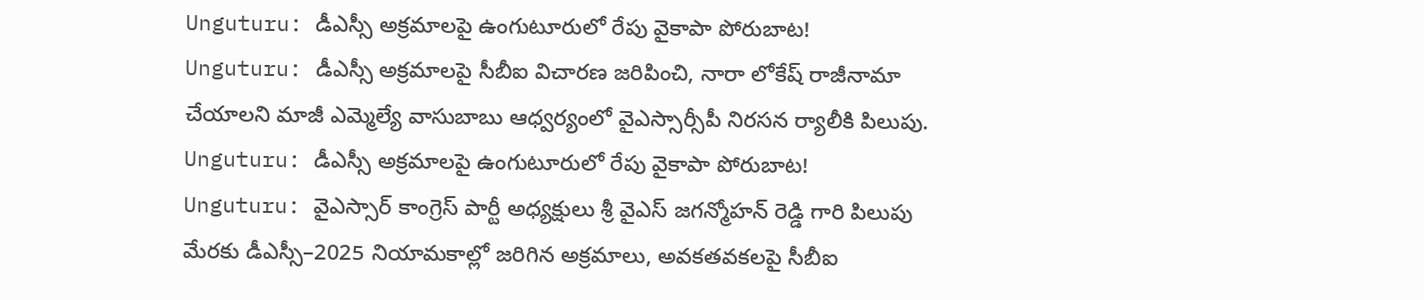Unguturu: డీఎస్సీ అక్రమాలపై ఉంగుటూరులో రేపు వైకాపా పోరుబాట!
Unguturu: డీఎస్సీ అక్రమాలపై సీబీఐ విచారణ జరిపించి, నారా లోకేష్ రాజీనామా చేయాలని మాజీ ఎమ్మెల్యే వాసుబాబు ఆధ్వర్యంలో వైఎస్సార్సీపీ నిరసన ర్యాలీకి పిలుపు.
Unguturu: డీఎస్సీ అక్రమాలపై ఉంగుటూరులో రేపు వైకాపా పోరుబాట!
Unguturu: వైఎస్సార్ కాంగ్రెస్ పార్టీ అధ్యక్షులు శ్రీ వైఎస్ జగన్మోహన్ రెడ్డి గారి పిలుపు మేరకు డీఎస్సీ–2025 నియామకాల్లో జరిగిన అక్రమాలు, అవకతవకలపై సీబీఐ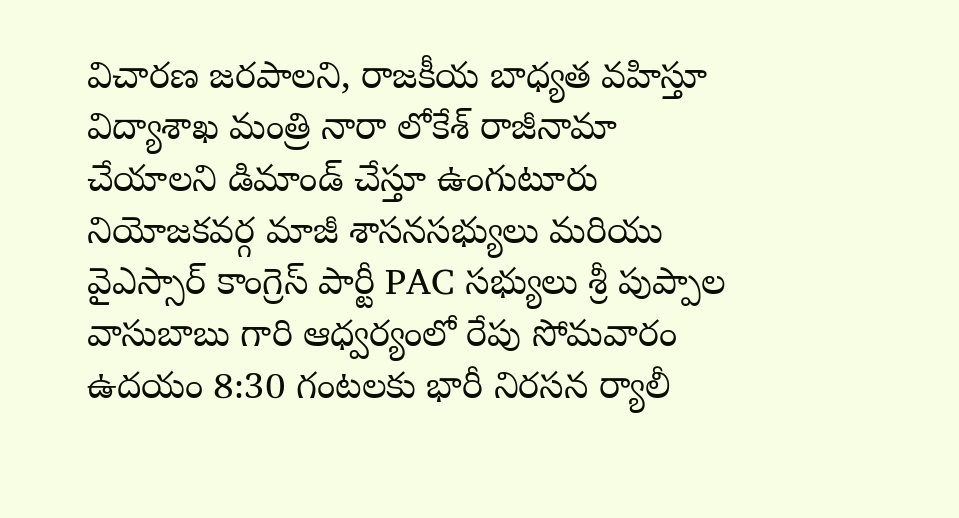విచారణ జరపాలని, రాజకీయ బాధ్యత వహిస్తూ విద్యాశాఖ మంత్రి నారా లోకేశ్ రాజీనామా చేయాలని డిమాండ్ చేస్తూ ఉంగుటూరు నియోజకవర్గ మాజీ శాసనసభ్యులు మరియు వైఎస్సార్ కాంగ్రెస్ పార్టీ PAC సభ్యులు శ్రీ పుప్పాల వాసుబాబు గారి ఆధ్వర్యంలో రేపు సోమవారం ఉదయం 8:30 గంటలకు భారీ నిరసన ర్యాలీ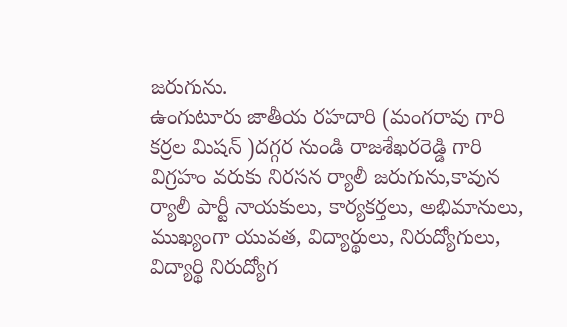జరుగును.
ఉంగుటూరు జాతీయ రహదారి (మంగరావు గారి కర్రల మిషన్ )దగ్గర నుండి రాజశేఖరరెడ్డి గారి విగ్రహం వరుకు నిరసన ర్యాలీ జరుగును,కావున ర్యాలీ పార్టీ నాయకులు, కార్యకర్తలు, అభిమానులు, ముఖ్యంగా యువత, విద్యార్థులు, నిరుద్యోగులు, విద్యార్థి నిరుద్యోగ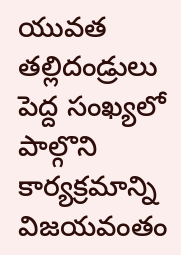యువత తల్లిదండ్రులు పెద్ద సంఖ్యలో పాల్గొని కార్యక్రమాన్ని విజయవంతం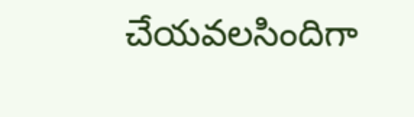చేయవలసిందిగా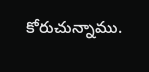కోరుచున్నాము.